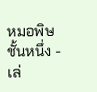หมอพิษชั้นหนึ่ง - เล่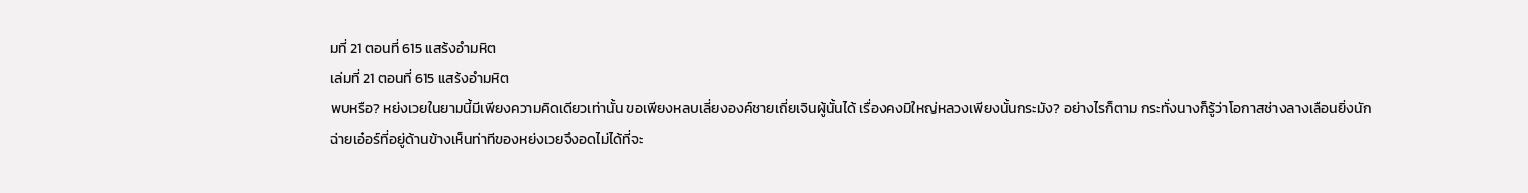มที่ 21 ตอนที่ 615 แสร้งอำมหิต
เล่มที่ 21 ตอนที่ 615 แสร้งอำมหิต
พบหรือ? หย่งเวยในยามนี้มีเพียงความคิดเดียวเท่านั้น ขอเพียงหลบเลี่ยงองค์ชายเถี่ยเจินผู้นั้นได้ เรื่องคงมิใหญ่หลวงเพียงนั้นกระมัง? อย่างไรก็ตาม กระทั่งนางก็รู้ว่าโอกาสช่างลางเลือนยิ่งนัก
ฉ่ายเอ๋อร์ที่อยู่ด้านข้างเห็นท่าทีของหย่งเวยจึงอดไม่ได้ที่จะ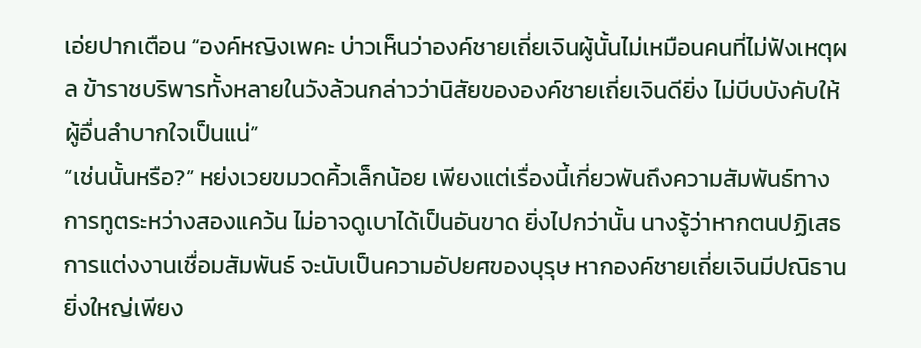เอ่ยปากเตือน “องค์หญิงเพคะ บ่าวเห็นว่าองค์ชายเถี่ยเจินผู้นั้นไม่เหมือนคนที่ไม่ฟังเหตุผล ข้าราชบริพารทั้งหลายในวังล้วนกล่าวว่านิสัยขององค์ชายเถี่ยเจินดียิ่ง ไม่บีบบังคับให้ผู้อื่นลำบากใจเป็นแน่”
“เช่นนั้นหรือ?” หย่งเวยขมวดคิ้วเล็กน้อย เพียงแต่เรื่องนี้เกี่ยวพันถึงความสัมพันธ์ทางการทูตระหว่างสองแคว้น ไม่อาจดูเบาได้เป็นอันขาด ยิ่งไปกว่านั้น นางรู้ว่าหากตนปฏิเสธการแต่งงานเชื่อมสัมพันธ์ จะนับเป็นความอัปยศของบุรุษ หากองค์ชายเถี่ยเจินมีปณิธานยิ่งใหญ่เพียง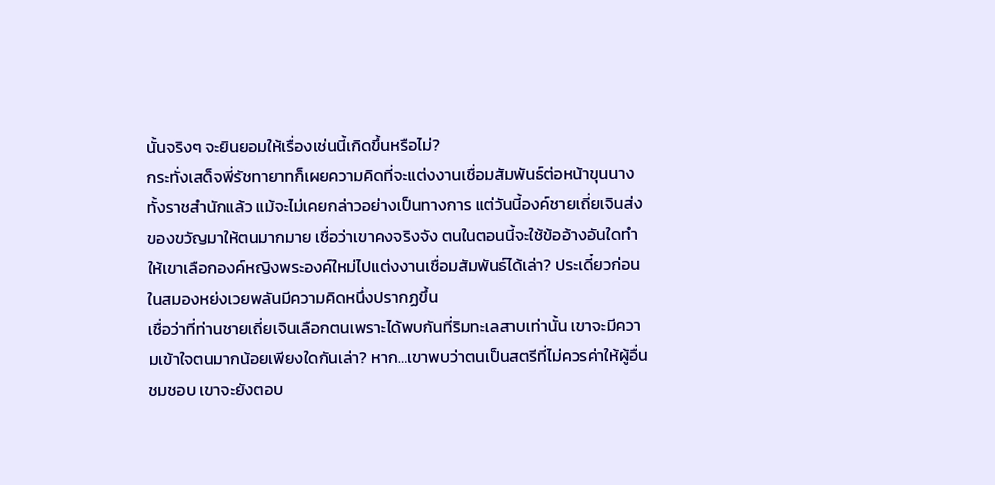นั้นจริงๆ จะยินยอมให้เรื่องเช่นนี้เกิดขึ้นหรือไม่?
กระทั่งเสด็จพี่รัชทายาทก็เผยความคิดที่จะแต่งงานเชื่อมสัมพันธ์ต่อหน้าขุนนางทั้งราชสำนักแล้ว แม้จะไม่เคยกล่าวอย่างเป็นทางการ แต่วันนี้องค์ชายเถี่ยเจินส่งของขวัญมาให้ตนมากมาย เชื่อว่าเขาคงจริงจัง ตนในตอนนี้จะใช้ข้ออ้างอันใดทำให้เขาเลือกองค์หญิงพระองค์ใหม่ไปแต่งงานเชื่อมสัมพันธ์ได้เล่า? ประเดี๋ยวก่อน ในสมองหย่งเวยพลันมีความคิดหนึ่งปรากฏขึ้น
เชื่อว่าที่ท่านชายเถี่ยเจินเลือกตนเพราะได้พบกันที่ริมทะเลสาบเท่านั้น เขาจะมีความเข้าใจตนมากน้อยเพียงใดกันเล่า? หาก…เขาพบว่าตนเป็นสตรีที่ไม่ควรค่าให้ผู้อื่นชมชอบ เขาจะยังตอบ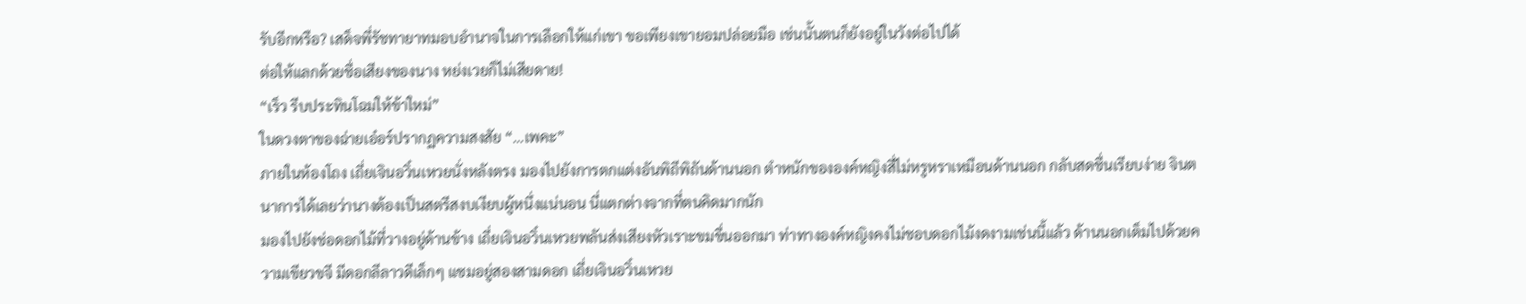รับอีกหรือ? เสด็จพี่รัชทายาทมอบอำนาจในการเลือกให้แก่เขา ขอเพียงเขายอมปล่อยมือ เช่นนั้นตนก็ยังอยู่ในวังต่อไปได้
ต่อให้แลกด้วยชื่อเสียงของนาง หย่งเวยก็ไม่เสียดาย!
“เร็ว รีบประทินโฉมให้ข้าใหม่”
ในดวงตาของฉ่ายเอ๋อร์ปรากฏความสงสัย “…เพคะ”
ภายในห้องโถง เถี่ยเจินอวิ๋นเหวยนั่งหลังตรง มองไปยังการตกแต่งอันพิถีพิถันด้านนอก ตำหนักขององค์หญิงสี่ไม่หรูหราเหมือนด้านนอก กลับสดชื่นเรียบง่าย จินตนาการได้เลยว่านางต้องเป็นสตรีสงบเงียบผู้หนึ่งแน่นอน นี่แตกต่างจากที่ตนคิดมากนัก
มองไปยังช่อดอกไม้ที่วางอยู่ด้านข้าง เถี่ยเจินอวิ๋นเหวยพลันส่งเสียงหัวเราะขมขื่นออกมา ท่าทางองค์หญิงคงไม่ชอบดอกไม้งดงามเช่นนี้แล้ว ด้านนอกเต็มไปด้วยความเขียวขจี มีดอกลีลาวดีเล็กๆ แซมอยู่สองสามดอก เถี่ยเจินอวิ๋นเหวย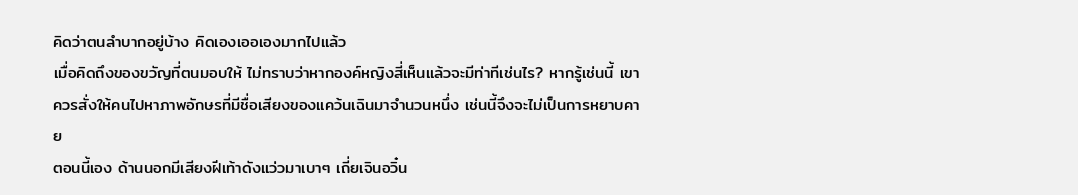คิดว่าตนลำบากอยู่บ้าง คิดเองเออเองมากไปแล้ว
เมื่อคิดถึงของขวัญที่ตนมอบให้ ไม่ทราบว่าหากองค์หญิงสี่เห็นแล้วจะมีท่าทีเช่นไร? หากรู้เช่นนี้ เขาควรสั่งให้คนไปหาภาพอักษรที่มีชื่อเสียงของแคว้นเฉินมาจำนวนหนึ่ง เช่นนี้จึงจะไม่เป็นการหยาบคาย
ตอนนี้เอง ด้านนอกมีเสียงฝีเท้าดังแว่วมาเบาๆ เถี่ยเจินอวิ๋น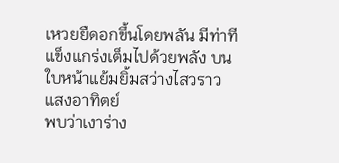เหวยยืดอกขึ้นโดยพลัน มีท่าทีแข็งแกร่งเต็มไปด้วยพลัง บนใบหน้าแย้มยิ้มสว่างไสวราวแสงอาทิตย์
พบว่าเงาร่าง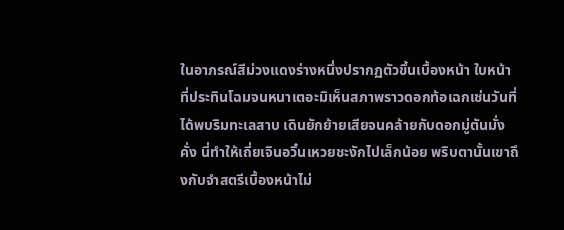ในอาภรณ์สีม่วงแดงร่างหนึ่งปรากฏตัวขึ้นเบื้องหน้า ใบหน้าที่ประทินโฉมจนหนาเตอะมิเห็นสภาพราวดอกท้อเฉกเช่นวันที่ได้พบริมทะเลสาบ เดินยักย้ายเสียจนคล้ายกับดอกมู่ตันมั่งคั่ง นี่ทำให้เถี่ยเจินอวิ๋นเหวยชะงักไปเล็กน้อย พริบตานั้นเขาถึงกับจำสตรีเบื้องหน้าไม่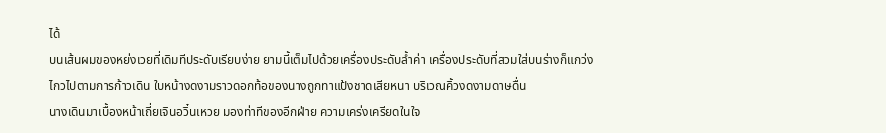ได้
บนเส้นผมของหย่งเวยที่เดิมทีประดับเรียบง่าย ยามนี้เต็มไปด้วยเครื่องประดับล้ำค่า เครื่องประดับที่สวมใส่บนร่างก็แกว่งไกวไปตามการก้าวเดิน ใบหน้างดงามราวดอกท้อของนางถูกทาแป้งชาดเสียหนา บริเวณคิ้วงดงามดาษดื่น
นางเดินมาเบื้องหน้าเถี่ยเจินอวิ๋นเหวย มองท่าทีของอีกฝ่าย ความเคร่งเครียดในใจ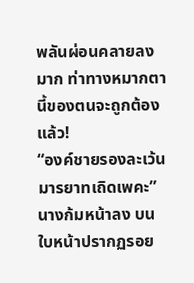พลันผ่อนคลายลงมาก ท่าทางหมากตานี้ของตนจะถูกต้องแล้ว!
“องค์ชายรองละเว้นมารยาทเถิดเพคะ” นางก้มหน้าลง บนใบหน้าปรากฏรอย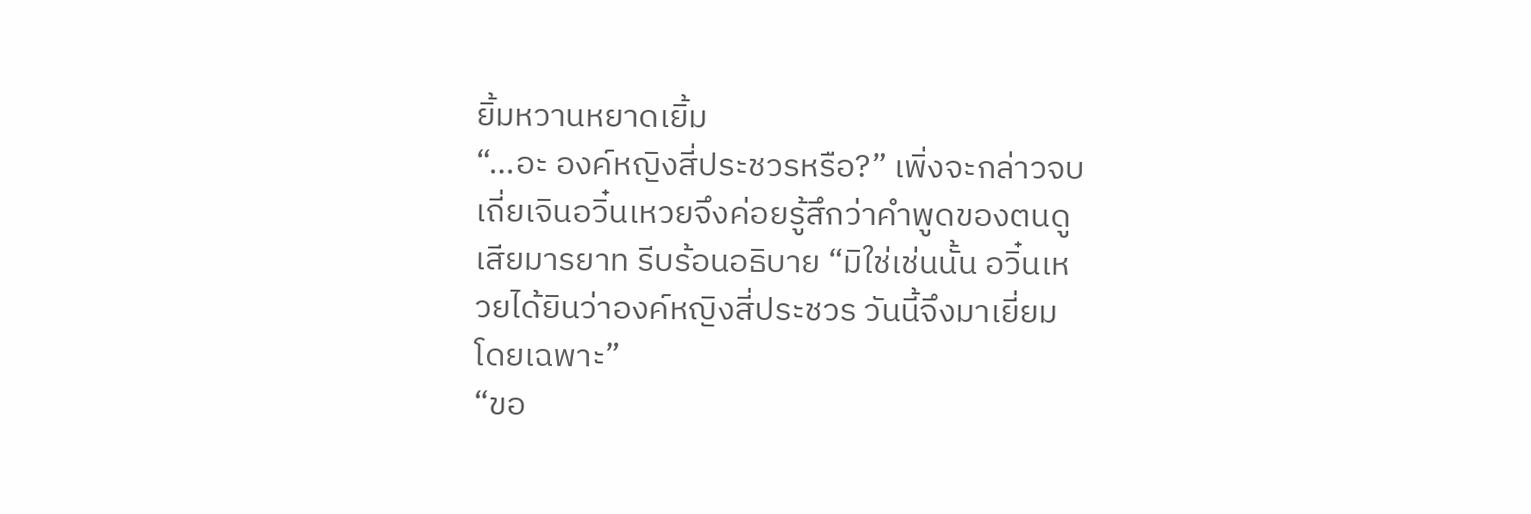ยิ้มหวานหยาดเยิ้ม
“…อะ องค์หญิงสี่ประชวรหรือ?” เพิ่งจะกล่าวจบ เถี่ยเจินอวิ๋นเหวยจึงค่อยรู้สึกว่าคำพูดของตนดูเสียมารยาท รีบร้อนอธิบาย “มิใช่เช่นนั้น อวิ๋นเหวยได้ยินว่าองค์หญิงสี่ประชวร วันนี้จึงมาเยี่ยมโดยเฉพาะ”
“ขอ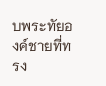บพระทัยองค์ชายที่ทรง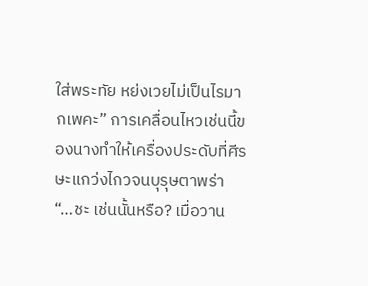ใส่พระทัย หย่งเวยไม่เป็นไรมากเพคะ” การเคลื่อนไหวเช่นนี้ของนางทำให้เครื่องประดับที่ศีรษะแกว่งไกวจนบุรุษตาพร่า
“…ชะ เช่นนั้นหรือ? เมื่อวาน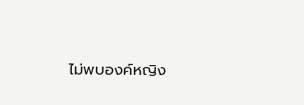ไม่พบองค์หญิง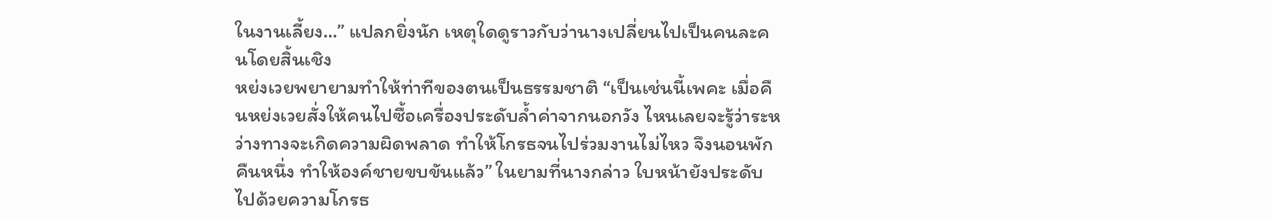ในงานเลี้ยง…” แปลกยิ่งนัก เหตุใดดูราวกับว่านางเปลี่ยนไปเป็นคนละคนโดยสิ้นเชิง
หย่งเวยพยายามทำให้ท่าทีของตนเป็นธรรมชาติ “เป็นเช่นนี้เพคะ เมื่อคืนหย่งเวยสั่งให้คนไปซื้อเครื่องประดับล้ำค่าจากนอกวัง ไหนเลยจะรู้ว่าระหว่างทางจะเกิดความผิดพลาด ทำให้โกรธจนไปร่วมงานไม่ไหว จึงนอนพักคืนหนึ่ง ทำให้องค์ชายขบขันแล้ว” ในยามที่นางกล่าว ใบหน้ายังประดับไปด้วยความโกรธ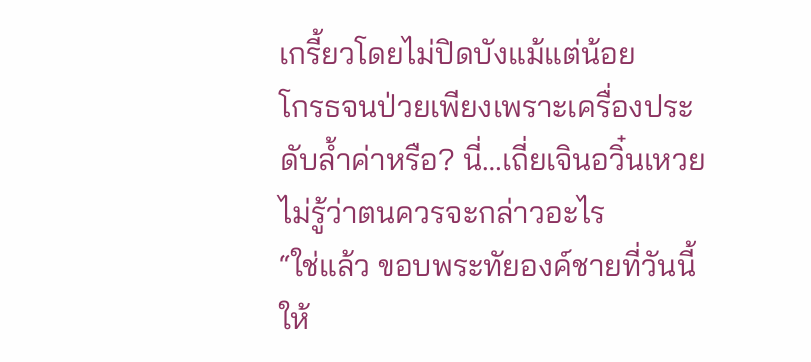เกรี้ยวโดยไม่ปิดบังแม้แต่น้อย
โกรธจนป่วยเพียงเพราะเครื่องประดับล้ำค่าหรือ? นี่…เถี่ยเจินอวิ๋นเหวยไม่รู้ว่าตนควรจะกล่าวอะไร
“ใช่แล้ว ขอบพระทัยองค์ชายที่วันนี้ให้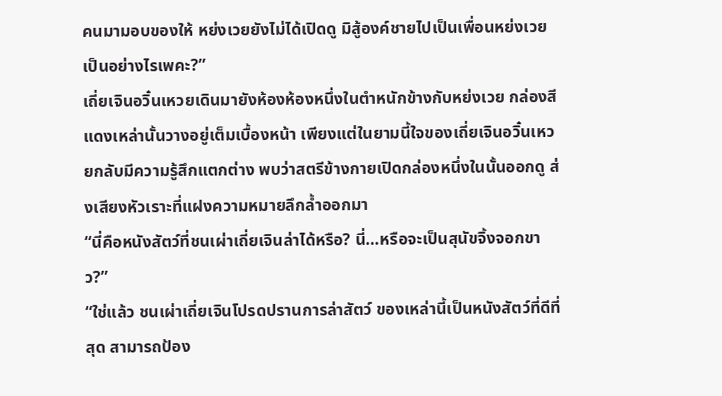คนมามอบของให้ หย่งเวยยังไม่ได้เปิดดู มิสู้องค์ชายไปเป็นเพื่อนหย่งเวยเป็นอย่างไรเพคะ?”
เถี่ยเจินอวิ๋นเหวยเดินมายังห้องห้องหนึ่งในตำหนักข้างกับหย่งเวย กล่องสีแดงเหล่านั้นวางอยู่เต็มเบื้องหน้า เพียงแต่ในยามนี้ใจของเถี่ยเจินอวิ๋นเหวยกลับมีความรู้สึกแตกต่าง พบว่าสตรีข้างกายเปิดกล่องหนึ่งในนั้นออกดู ส่งเสียงหัวเราะที่แฝงความหมายลึกล้ำออกมา
“นี่คือหนังสัตว์ที่ชนเผ่าเถี่ยเจินล่าได้หรือ? นี่…หรือจะเป็นสุนัขจิ้งจอกขาว?”
“ใช่แล้ว ชนเผ่าเถี่ยเจินโปรดปรานการล่าสัตว์ ของเหล่านี้เป็นหนังสัตว์ที่ดีที่สุด สามารถป้อง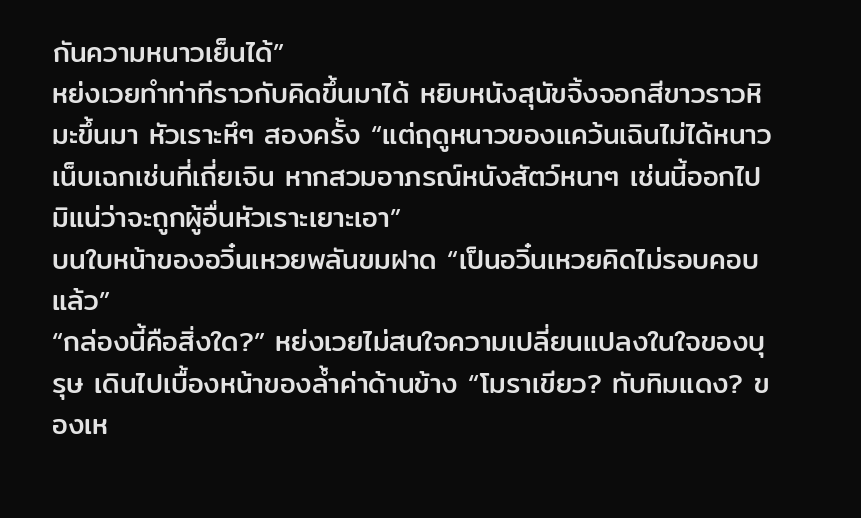กันความหนาวเย็นได้”
หย่งเวยทำท่าทีราวกับคิดขึ้นมาได้ หยิบหนังสุนัขจิ้งจอกสีขาวราวหิมะขึ้นมา หัวเราะหึๆ สองครั้ง “แต่ฤดูหนาวของแคว้นเฉินไม่ได้หนาวเน็บเฉกเช่นที่เถี่ยเจิน หากสวมอาภรณ์หนังสัตว์หนาๆ เช่นนี้ออกไป มิแน่ว่าจะถูกผู้อื่นหัวเราะเยาะเอา”
บนใบหน้าของอวิ๋นเหวยพลันขมฝาด “เป็นอวิ๋นเหวยคิดไม่รอบคอบแล้ว”
“กล่องนี้คือสิ่งใด?” หย่งเวยไม่สนใจความเปลี่ยนแปลงในใจของบุรุษ เดินไปเบื้องหน้าของล้ำค่าด้านข้าง “โมราเขียว? ทับทิมแดง? ของเห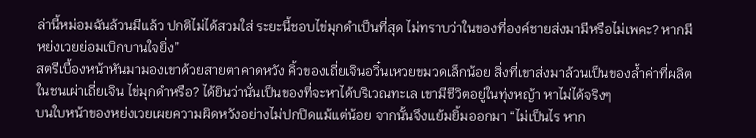ล่านี้หม่อมฉันล้วนมีแล้ว ปกติไม่ได้สวมใส่ ระยะนี้ชอบไข่มุกดำเป็นที่สุด ไม่ทราบว่าในของที่องค์ชายส่งมามีหรือไม่เพคะ? หากมี หย่งเวยย่อมเบิกบานใจยิ่ง”
สตรีเบื้องหน้าหันมามองเขาด้วยสายตาคาดหวัง คิ้วของเถี่ยเจินอวิ๋นเหวยขมวดเล็กน้อย สิ่งที่เขาส่งมาล้วนเป็นของล้ำค่าที่ผลิตในชนเผ่าเถี่ยเจิน ไข่มุกดำหรือ? ได้ยินว่านั่นเป็นของที่จะหาได้บริเวณทะเล เขามีชีวิตอยู่ในทุ่งหญ้า หาไม่ได้จริงๆ
บนใบหน้าของหย่งเวยเผยความผิดหวังอย่างไม่ปกปิดแม้แต่น้อย จากนั้นจึงแย้มยิ้มออกมา “ไม่เป็นไร หาก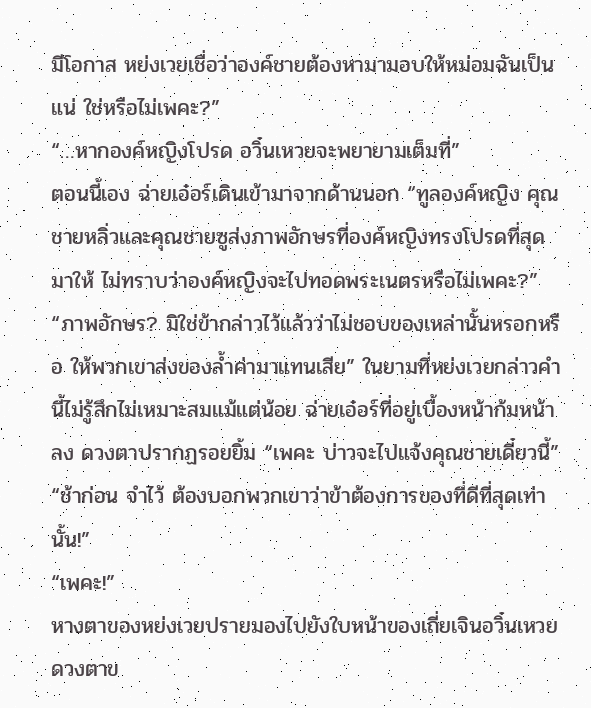มีโอกาส หย่งเวยเชื่อว่าองค์ชายต้องหามามอบให้หม่อมฉันเป็นแน่ ใช่หรือไม่เพคะ?”
“…หากองค์หญิงโปรด อวิ๋นเหวยจะพยายามเต็มที่”
ตอนนี้เอง ฉ่ายเอ๋อร์เดินเข้ามาจากด้านนอก “ทูลองค์หญิง คุณชายหลิ่วและคุณชายซูส่งภาพอักษรที่องค์หญิงทรงโปรดที่สุดมาให้ ไม่ทราบว่าองค์หญิงจะไปทอดพระเนตรหรือไม่เพคะ?”
“ภาพอักษร? มิใช่ข้ากล่าวไว้แล้วว่าไม่ชอบของเหล่านั้นหรอกหรือ ให้พวกเขาส่งของล้ำค่ามาแทนเสีย” ในยามที่หย่งเวยกล่าวคำนี้ไม่รู้สึกไม่เหมาะสมแม้แต่น้อย ฉ่ายเอ๋อร์ที่อยู่เบื้องหน้าก้มหน้าลง ดวงตาปรากฏรอยยิ้ม “เพคะ บ่าวจะไปแจ้งคุณชายเดี๋ยวนี้”
“ช้าก่อน จำไว้ ต้องบอกพวกเขาว่าข้าต้องการของที่ดีที่สุดเท่านั้น!”
“เพคะ!”
หางตาของหย่งเวยปรายมองไปยังใบหน้าของเถี่ยเจินอวิ๋นเหวย ดวงตาข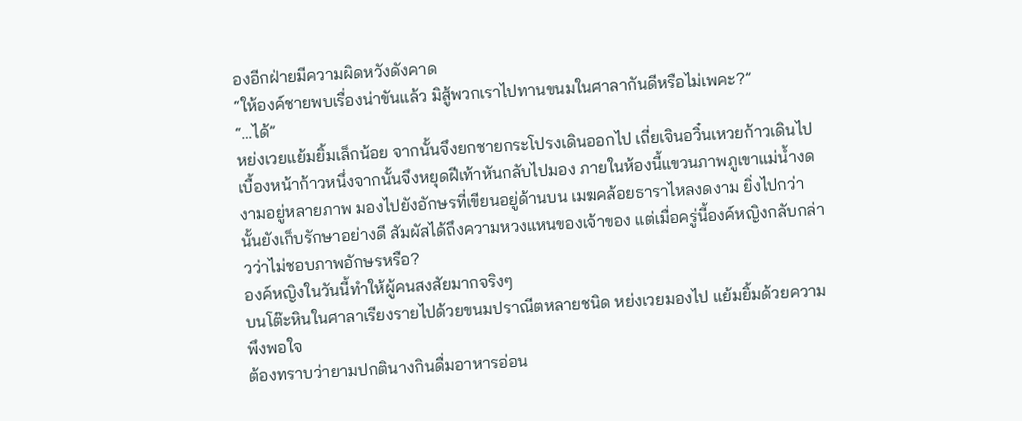องอีกฝ่ายมีความผิดหวังดังคาด
“ให้องค์ชายพบเรื่องน่าขันแล้ว มิสู้พวกเราไปทานขนมในศาลากันดีหรือไม่เพคะ?”
“…ได้”
หย่งเวยแย้มยิ้มเล็กน้อย จากนั้นจึงยกชายกระโปรงเดินออกไป เถี่ยเจินอวิ๋นเหวยก้าวเดินไปเบื้องหน้าก้าวหนึ่งจากนั้นจึงหยุดฝีเท้าหันกลับไปมอง ภายในห้องนี้แขวนภาพภูเขาแม่น้ำงดงามอยู่หลายภาพ มองไปยังอักษรที่เขียนอยู่ด้านบน เมฆคล้อยธาราไหลงดงาม ยิ่งไปกว่านั้นยังเก็บรักษาอย่างดี สัมผัสได้ถึงความหวงแหนของเจ้าของ แต่เมื่อครู่นี้องค์หญิงกลับกล่าวว่าไม่ชอบภาพอักษรหรือ?
องค์หญิงในวันนี้ทำให้ผู้คนสงสัยมากจริงๆ
บนโต๊ะหินในศาลาเรียงรายไปด้วยขนมปราณีตหลายชนิด หย่งเวยมองไป แย้มยิ้มด้วยความพึงพอใจ
ต้องทราบว่ายามปกตินางกินดื่มอาหารอ่อน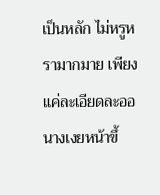เป็นหลัก ไม่หรูหรามากมาย เพียงแค่ละเอียดละออ นางเงยหน้าขึ้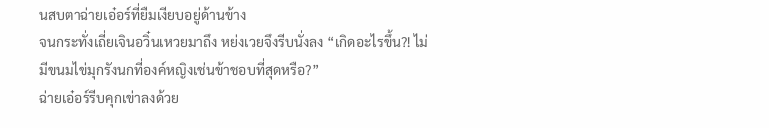นสบตาฉ่ายเอ๋อร์ที่ยืมเงียบอยู่ด้านข้าง
จนกระทั่งเถี่ยเจินอวิ๋นเหวยมาถึง หย่งเวยจึงรีบนั่งลง “เกิดอะไรขึ้น?! ไม่มีขนมไข่มุกรังนกที่องค์หญิงเช่นข้าชอบที่สุดหรือ?”
ฉ่ายเอ๋อร์รีบคุกเข่าลงด้วย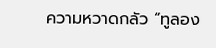ความหวาดกลัว “ทูลอง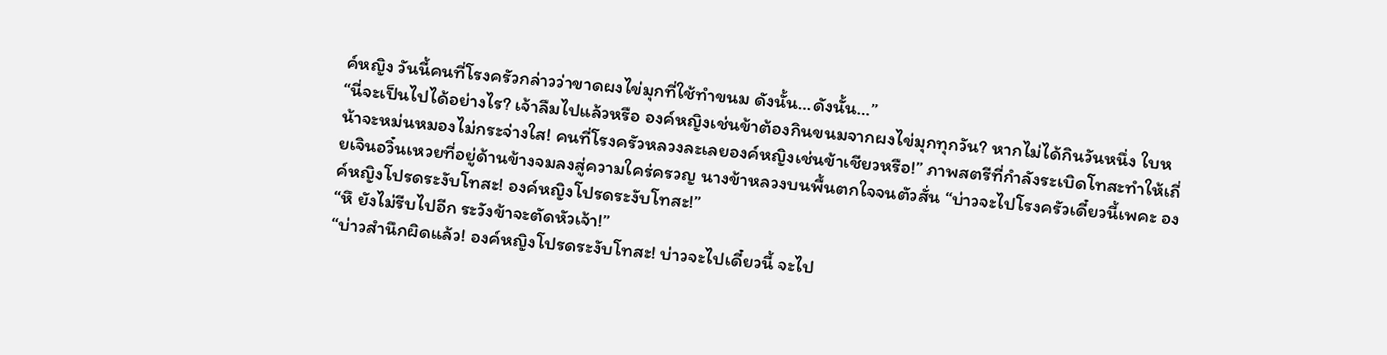ค์หญิง วันนี้คนที่โรงครัวกล่าวว่าขาดผงไข่มุกที่ใช้ทำขนม ดังนั้น…ดังนั้น…”
“นี่จะเป็นไปได้อย่างไร? เจ้าลืมไปแล้วหรือ องค์หญิงเช่นข้าต้องกินขนมจากผงไข่มุกทุกวัน? หากไม่ได้กินวันหนึ่ง ใบหน้าจะหม่นหมองไม่กระจ่างใส! คนที่โรงครัวหลวงละเลยองค์หญิงเช่นข้าเชียวหรือ!” ภาพสตรีที่กำลังระเบิดโทสะทำให้เถี่ยเจินอวิ๋นเหวยที่อยู่ด้านข้างจมลงสู่ความใคร่ครวญ นางข้าหลวงบนพื้นตกใจจนตัวสั่น “บ่าวจะไปโรงครัวเดี๋ยวนี้เพคะ องค์หญิงโปรดระงับโทสะ! องค์หญิงโปรดระงับโทสะ!”
“หึ ยังไม่รีบไปอีก ระวังข้าจะตัดหัวเจ้า!”
“บ่าวสำนึกผิดแล้ว! องค์หญิงโปรดระงับโทสะ! บ่าวจะไปเดี๋ยวนี้ จะไป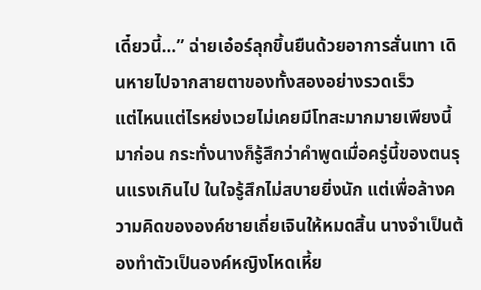เดี๋ยวนี้…” ฉ่ายเอ๋อร์ลุกขึ้นยืนด้วยอาการสั่นเทา เดินหายไปจากสายตาของทั้งสองอย่างรวดเร็ว
แต่ไหนแต่ไรหย่งเวยไม่เคยมีโทสะมากมายเพียงนี้มาก่อน กระทั่งนางก็รู้สึกว่าคำพูดเมื่อครู่นี้ของตนรุนแรงเกินไป ในใจรู้สึกไม่สบายยิ่งนัก แต่เพื่อล้างความคิดขององค์ชายเถี่ยเจินให้หมดสิ้น นางจำเป็นต้องทำตัวเป็นองค์หญิงโหดเหี้ย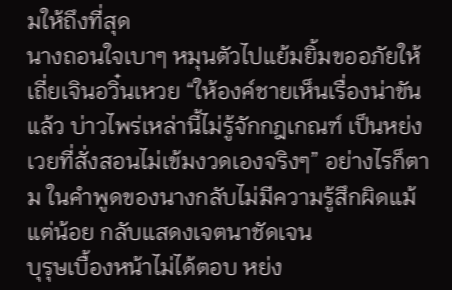มให้ถึงที่สุด
นางถอนใจเบาๆ หมุนตัวไปแย้มยิ้มขออภัยให้เถี่ยเจินอวิ๋นเหวย “ให้องค์ชายเห็นเรื่องน่าขันแล้ว บ่าวไพร่เหล่านี้ไม่รู้จักกฎเกณฑ์ เป็นหย่งเวยที่สั่งสอนไม่เข้มงวดเองจริงๆ” อย่างไรก็ตาม ในคำพูดของนางกลับไม่มีความรู้สึกผิดแม้แต่น้อย กลับแสดงเจตนาชัดเจน
บุรุษเบื้องหน้าไม่ได้ตอบ หย่ง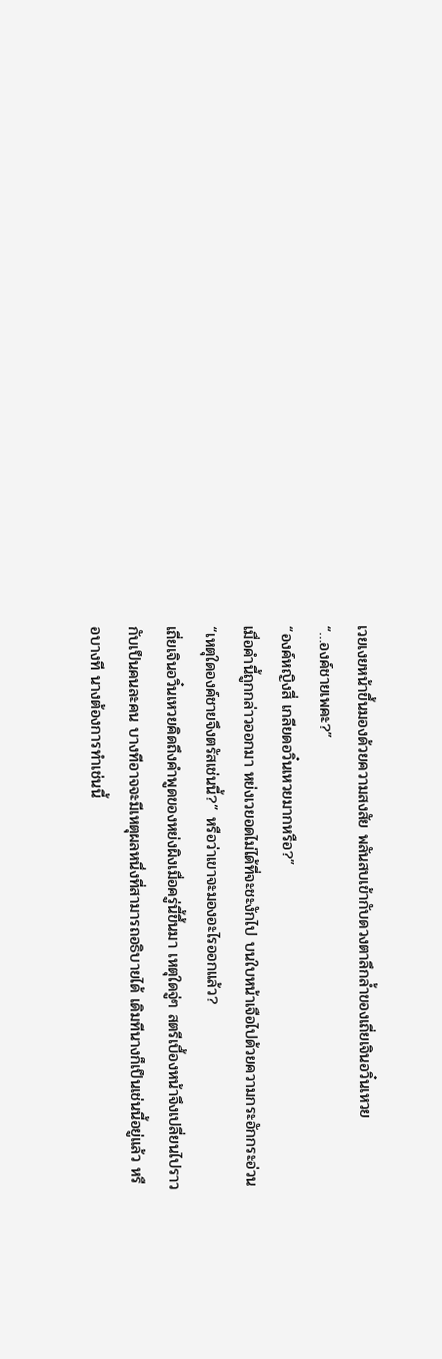เวยเงยหน้าขึ้นมองด้วยความสงสัย พลันสบเข้ากับดวงตาลึกล้ำของเถี่ยเจินอวิ๋นเหวย
“…องค์ชายเพคะ?”
“องค์หญิงสี่ เกลียดอวิ๋นเหวยมากหรือ?”
เมื่อคำนี้ถูกกล่าวออกมา หย่งเวยอดไม่ได้ที่จะชะงักไป บนใบหน้าเจือไปด้วยความกระอักกระอ่วน “เหตุใดองค์ชายจึงตรัสเช่นนี้?” หรือว่าเขาจะมองอะไรออกแล้ว?
เถี่ยเจินอวิ๋นเหวยคิดถึงคำพูดของหย่งผิงเมื่อครู่นี้ขึ้นมา เหตุใดจู่ๆ สตรีเบื้องหน้าจึงเปลี่ยนไปราวกับเป็นคนละคน บางทีอาจจะมีเหตุผลหนึ่งที่สามารถอธิบายได้ เดิมทีนางก็เป็นเช่นนี้อยู่แล้ว หรือบางที นางต้องการทำเช่นนี้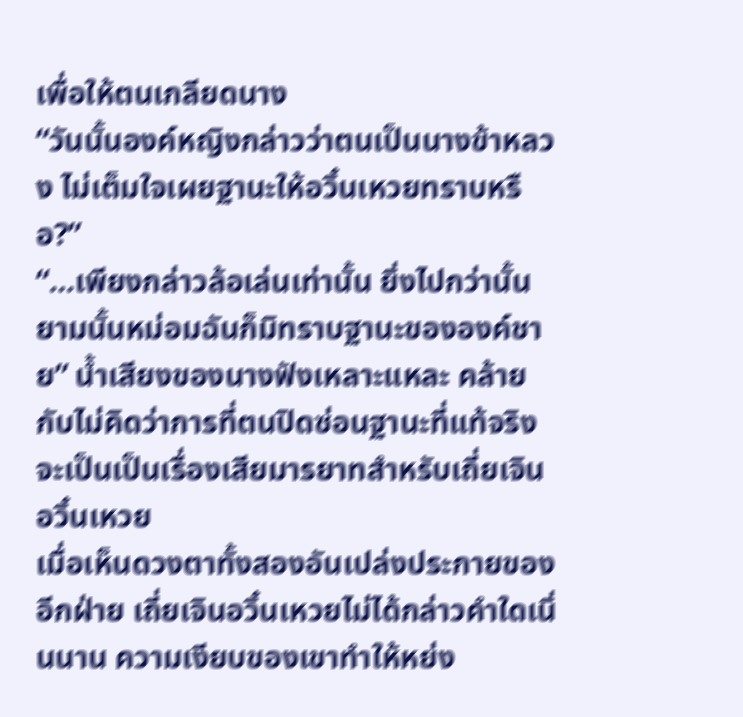เพื่อให้ตนเกลียดนาง
“วันนั้นองค์หญิงกล่าวว่าตนเป็นนางข้าหลวง ไม่เต็มใจเผยฐานะให้อวิ๋นเหวยทราบหรือ?”
“…เพียงกล่าวล้อเล่นเท่านั้น ยิ่งไปกว่านั้น ยามนั้นหม่อมฉันก็มิทราบฐานะขององค์ชาย” น้ำเสียงของนางฟังเหลาะแหละ คล้ายกับไม่คิดว่าการที่ตนปิดซ่อนฐานะที่แท้จริงจะเป็นเป็นเรื่องเสียมารยาทสำหรับเถี่ยเจินอวิ๋นเหวย
เมื่อเห็นดวงตาทั้งสองอันเปล่งประกายของอีกฝ่าย เถี่ยเจินอวิ๋นเหวยไม่ได้กล่าวคำใดเนิ่นนาน ความเงียบของเขาทำให้หย่ง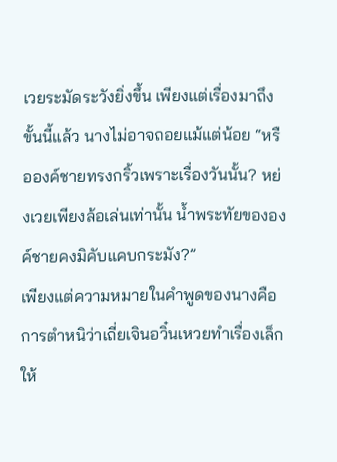เวยระมัดระวังยิ่งขึ้น เพียงแต่เรื่องมาถึงขั้นนี้แล้ว นางไม่อาจถอยแม้แต่น้อย “หรือองค์ชายทรงกริ้วเพราะเรื่องวันนั้น? หย่งเวยเพียงล้อเล่นเท่านั้น น้ำพระทัยขององค์ชายคงมิคับแคบกระมัง?”
เพียงแต่ความหมายในคำพูดของนางคือการตำหนิว่าเถี่ยเจินอวิ๋นเหวยทำเรื่องเล็กให้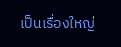เป็นเรื่องใหญ่